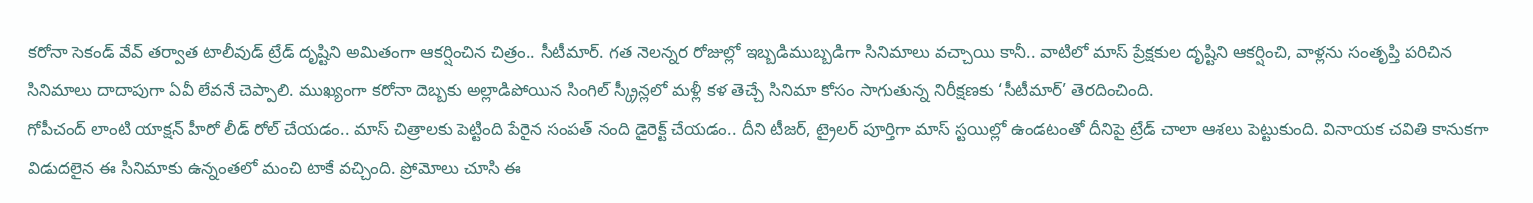కరోనా సెకండ్ వేవ్ తర్వాత టాలీవుడ్ ట్రేడ్ దృష్టిని అమితంగా ఆకర్షించిన చిత్రం.. సీటీమార్. గత నెలన్నర రోజుల్లో ఇబ్బడిముబ్బడిగా సినిమాలు వచ్చాయి కానీ.. వాటిలో మాస్ ప్రేక్షకుల దృష్టిని ఆకర్షించి, వాళ్లను సంతృప్తి పరిచిన సినిమాలు దాదాపుగా ఏవీ లేవనే చెప్పాలి. ముఖ్యంగా కరోనా దెబ్బకు అల్లాడిపోయిన సింగిల్ స్క్రీన్లలో మళ్లీ కళ తెచ్చే సినిమా కోసం సాగుతున్న నిరీక్షణకు ‘సీటీమార్’ తెరదించింది.
గోపీచంద్ లాంటి యాక్షన్ హీరో లీడ్ రోల్ చేయడం.. మాస్ చిత్రాలకు పెట్టింది పేరైన సంపత్ నంది డైరెక్ట్ చేయడం.. దీని టీజర్, ట్రైలర్ పూర్తిగా మాస్ స్టయిల్లో ఉండటంతో దీనిపై ట్రేడ్ చాలా ఆశలు పెట్టుకుంది. వినాయక చవితి కానుకగా విడుదలైన ఈ సినిమాకు ఉన్నంతలో మంచి టాకే వచ్చింది. ప్రోమోలు చూసి ఈ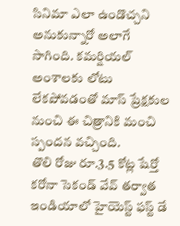సినిమా ఎలా ఉండొచ్చని అనుకున్నారో అలాగే సాగింది. కమర్షియల్ అంశాలకు లోటు లేకపోవడంతో మాస్ ప్రేక్షకుల నుంచి ఈ చిత్రానికి మంచి స్పందన వచ్చింది.
తొలి రోజు రూ.3.5 కోట్ల షేర్తో కరోనా సెకండ్ వేవ్ తర్వాత ఇండియాలో హైయెస్ట్ ఫస్ట్ డే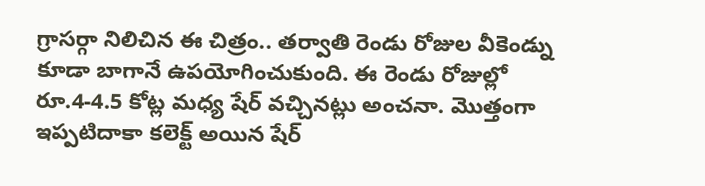గ్రాసర్గా నిలిచిన ఈ చిత్రం.. తర్వాతి రెండు రోజుల వీకెండ్ను కూడా బాగానే ఉపయోగించుకుంది. ఈ రెండు రోజుల్లో రూ.4-4.5 కోట్ల మధ్య షేర్ వచ్చినట్లు అంచనా. మొత్తంగా ఇప్పటిదాకా కలెక్ట్ అయిన షేర్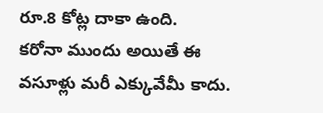రూ.8 కోట్ల దాకా ఉంది.
కరోనా ముందు అయితే ఈ వసూళ్లు మరీ ఎక్కువేమీ కాదు.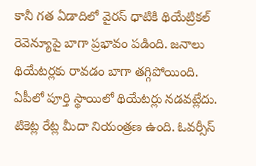కానీ గత ఏడాదిలో వైరస్ ధాటికి థియేట్రికల్ రెవెన్యూపై బాగా ప్రభావం పడింది. జనాలు థియేటర్లకు రావడం బాగా తగ్గిపోయింది. ఏపీలో పూర్తి స్థాయిలో థియేటర్లు నడవట్లేదు. టికెట్ల రేట్ల మీదా నియంత్రణ ఉంది. ఓవర్సీస్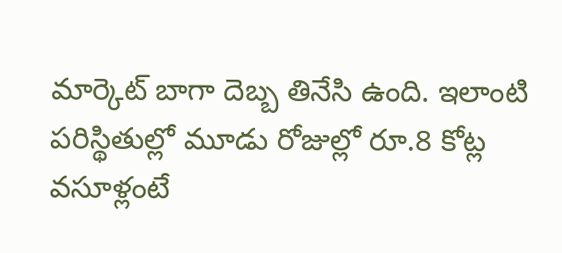మార్కెట్ బాగా దెబ్బ తినేసి ఉంది. ఇలాంటి పరిస్థితుల్లో మూడు రోజుల్లో రూ.8 కోట్ల వసూళ్లంటే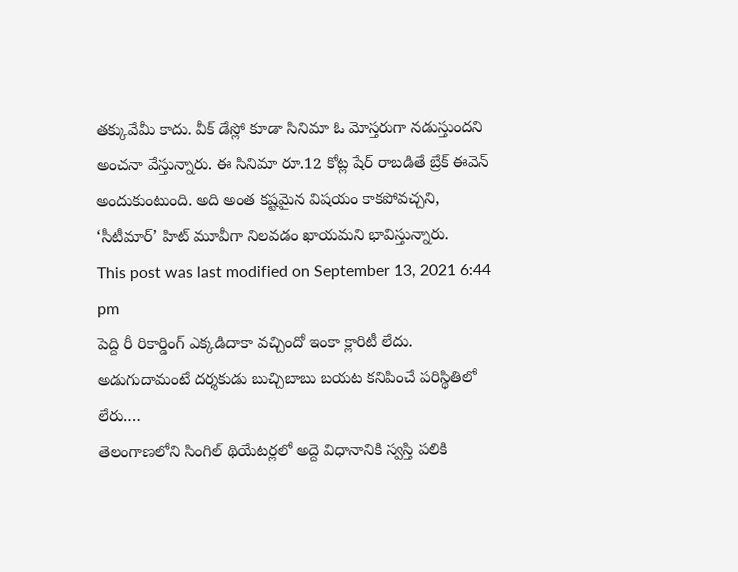తక్కువేమీ కాదు. వీక్ డేస్లో కూడా సినిమా ఓ మోస్తరుగా నడుస్తుందని అంచనా వేస్తున్నారు. ఈ సినిమా రూ.12 కోట్ల షేర్ రాబడితే బ్రేక్ ఈవెన్ అందుకుంటుంది. అది అంత కష్టమైన విషయం కాకపోవచ్చని, ‘సీటీమార్’ హిట్ మూవీగా నిలవడం ఖాయమని భావిస్తున్నారు.
This post was last modified on September 13, 2021 6:44 pm
పెద్ది రీ రికార్డింగ్ ఎక్కడిదాకా వచ్చిందో ఇంకా క్లారిటీ లేదు. అడుగుదామంటే దర్శకుడు బుచ్చిబాబు బయట కనిపించే పరిస్థితిలో లేరు.…
తెలంగాణలోని సింగిల్ థియేటర్లలో అద్దె విధానానికి స్వస్తి పలికి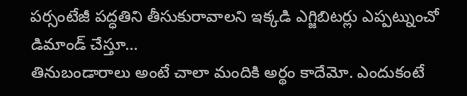పర్సంటేజీ పద్ధతిని తీసుకురావాలని ఇక్కడి ఎగ్జిబిటర్లు ఎప్పట్నుంచో డిమాండ్ చేస్తూ…
తినుబండారాలు అంటే చాలా మందికి అర్థం కాదేమో. ఎందుకంటే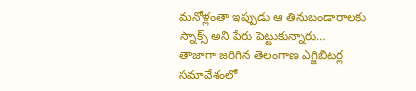మనోళ్లంతా ఇప్పుడు ఆ తినుబండారాలకు స్నాక్స్ అని పేరు పెట్టుకున్నారు…
తాజాగా జరిగిన తెలంగాణ ఎగ్జిబిటర్ల సమావేశంలో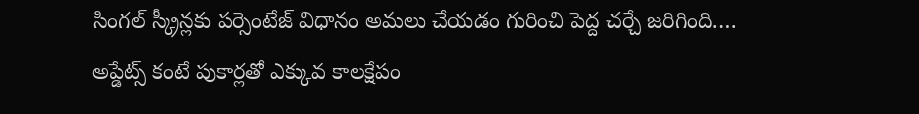సింగల్ స్క్రీన్లకు పర్సెంటేజ్ విధానం అమలు చేయడం గురించి పెద్ద చర్చే జరిగింది.…
అప్డేట్స్ కంటే పుకార్లతో ఎక్కువ కాలక్షేపం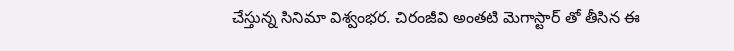చేస్తున్న సినిమా విశ్వంభర. చిరంజీవి అంతటి మెగాస్టార్ తో తీసిన ఈ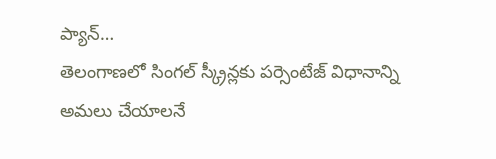ప్యాన్…
తెలంగాణలో సింగల్ స్క్రీన్లకు పర్సెంటేజ్ విధానాన్ని అమలు చేయాలనే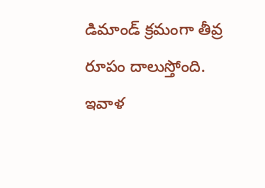డిమాండ్ క్రమంగా తీవ్ర రూపం దాలుస్తోంది. ఇవాళ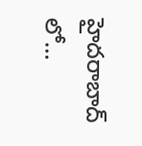హైదరాబాద్ లో…